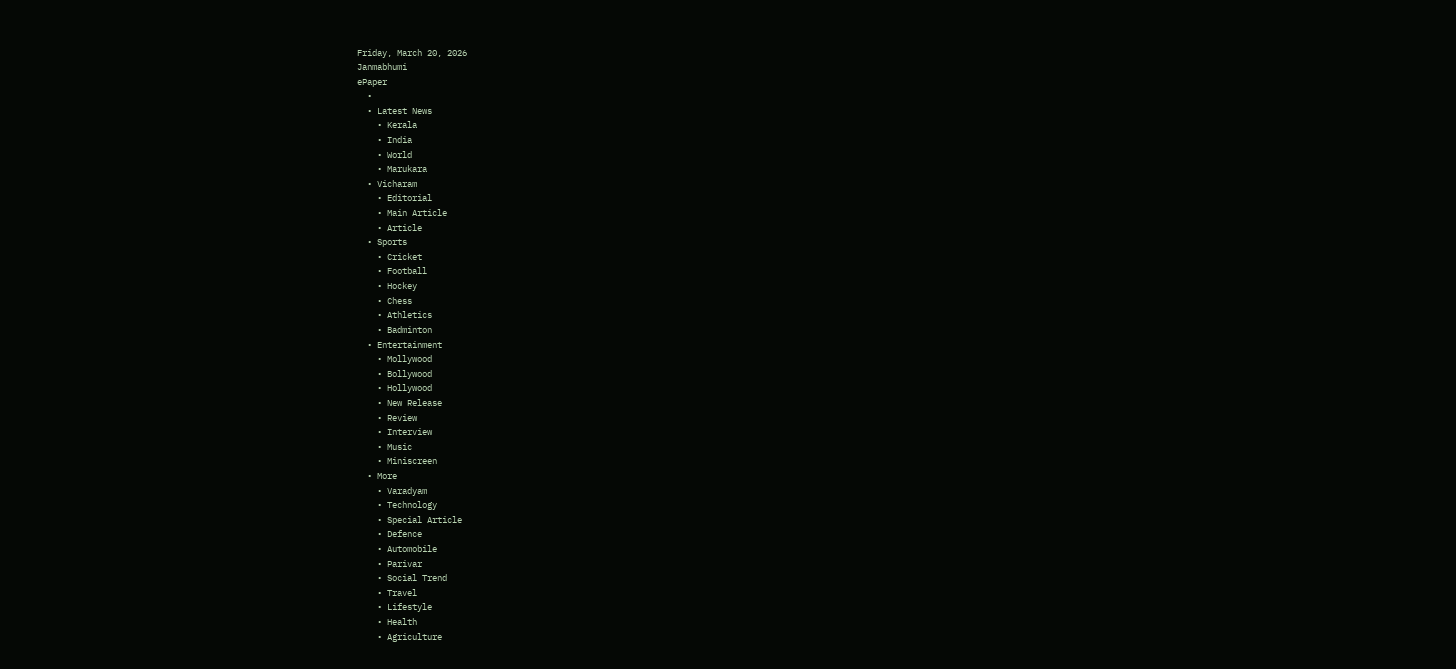Friday, March 20, 2026
Janmabhumi
ePaper
  •
  • Latest News
    • Kerala
    • India
    • World
    • Marukara
  • Vicharam
    • Editorial
    • Main Article
    • Article
  • Sports
    • Cricket
    • Football
    • Hockey
    • Chess
    • Athletics
    • Badminton
  • Entertainment
    • Mollywood
    • Bollywood
    • Hollywood
    • New Release
    • Review
    • Interview
    • Music
    • Miniscreen
  • More
    • Varadyam
    • Technology
    • Special Article
    • Defence
    • Automobile
    • Parivar
    • Social Trend
    • Travel
    • Lifestyle
    • Health
    • Agriculture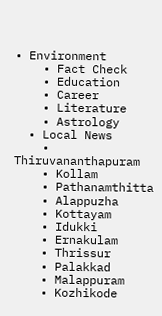• Environment
    • Fact Check
    • Education
    • Career
    • Literature
    • Astrology
  • Local News
    • Thiruvananthapuram
    • Kollam
    • Pathanamthitta
    • Alappuzha
    • Kottayam
    • Idukki
    • Ernakulam
    • Thrissur
    • Palakkad
    • Malappuram
    • Kozhikode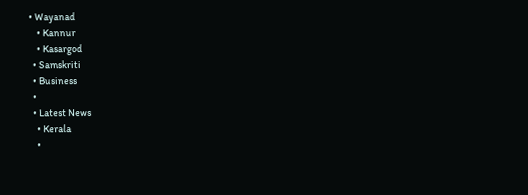• Wayanad
    • Kannur
    • Kasargod
  • Samskriti
  • Business
  •
  • Latest News
    • Kerala
    •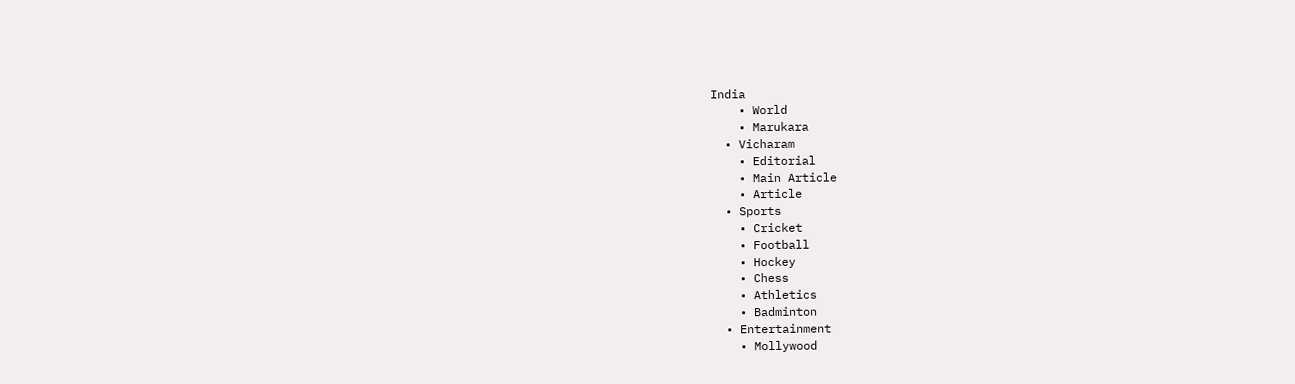India
    • World
    • Marukara
  • Vicharam
    • Editorial
    • Main Article
    • Article
  • Sports
    • Cricket
    • Football
    • Hockey
    • Chess
    • Athletics
    • Badminton
  • Entertainment
    • Mollywood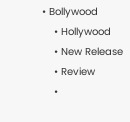• Bollywood
    • Hollywood
    • New Release
    • Review
    •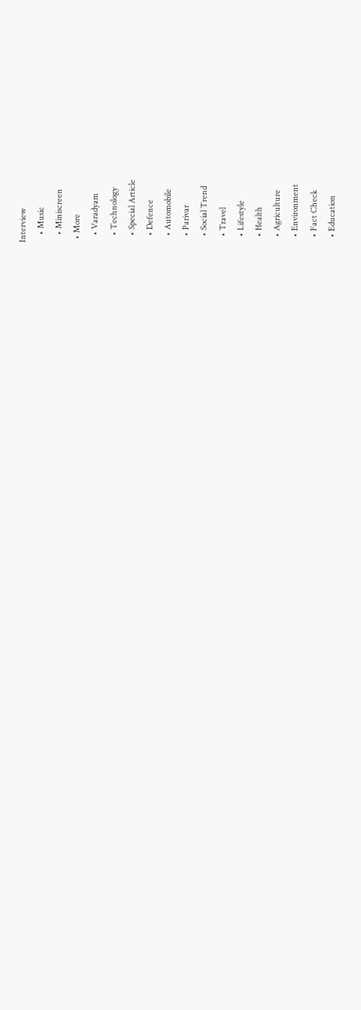Interview
    • Music
    • Miniscreen
  • More
    • Varadyam
    • Technology
    • Special Article
    • Defence
    • Automobile
    • Parivar
    • Social Trend
    • Travel
    • Lifestyle
    • Health
    • Agriculture
    • Environment
    • Fact Check
    • Education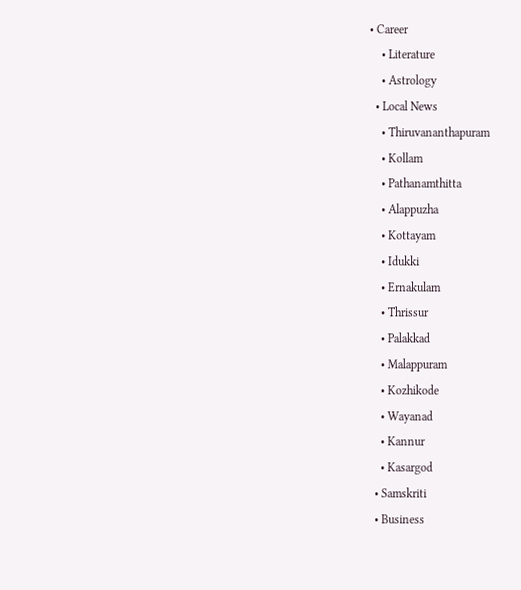• Career
    • Literature
    • Astrology
  • Local News
    • Thiruvananthapuram
    • Kollam
    • Pathanamthitta
    • Alappuzha
    • Kottayam
    • Idukki
    • Ernakulam
    • Thrissur
    • Palakkad
    • Malappuram
    • Kozhikode
    • Wayanad
    • Kannur
    • Kasargod
  • Samskriti
  • Business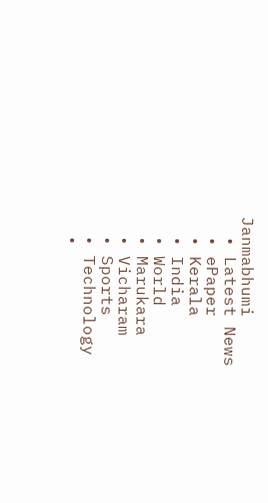Janmabhumi
  • Latest News
  • ePaper
  • Kerala
  • India
  • World
  • Marukara
  • Vicharam
  • Sports
  • Technology
  •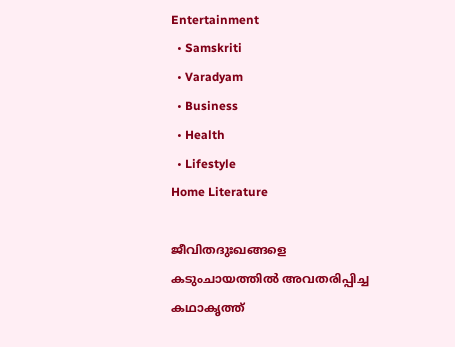Entertainment
  • Samskriti
  • Varadyam
  • Business
  • Health
  • Lifestyle
Home Literature

ജീവിതദുഃഖങ്ങളെ കടുംചായത്തില്‍ അവതരിപ്പിച്ച കഥാകൃത്ത്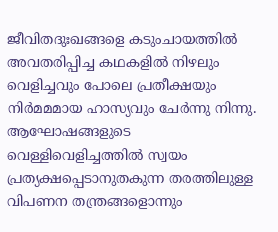ജീവിതദുഃഖങ്ങളെ കടുംചായത്തില്‍ അവതരിപ്പിച്ച കഥകളില്‍ നിഴലും വെളിച്ചവും പോലെ പ്രതീക്ഷയും നിര്‍മമമായ ഹാസ്യവും ചേര്‍ന്നു നിന്നു. ആഘോഷങ്ങളുടെ വെള്ളിവെളിച്ചത്തില്‍ സ്വയം പ്രത്യക്ഷപ്പെടാനുതകുന്ന തരത്തിലുള്ള വിപണന തന്ത്രങ്ങളൊന്നും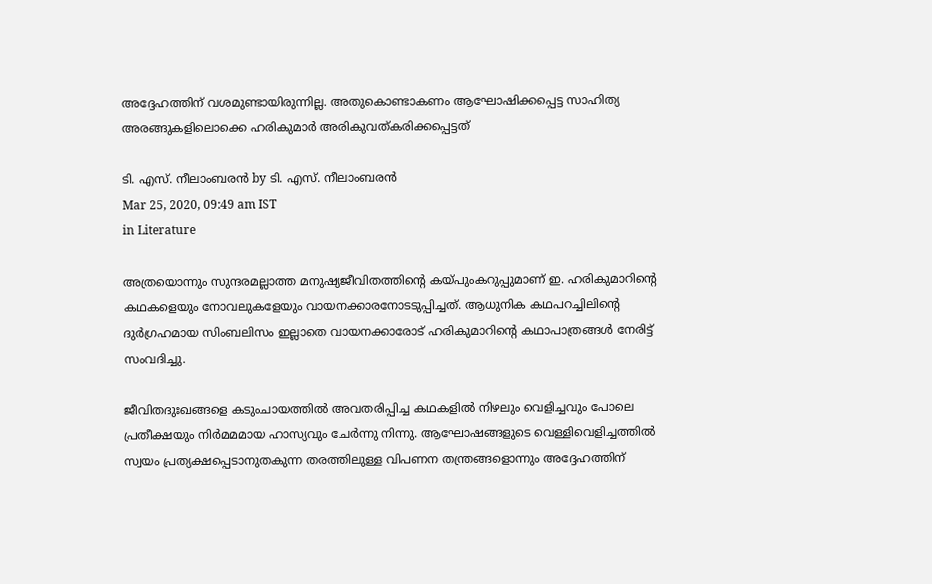അദ്ദേഹത്തിന് വശമുണ്ടായിരുന്നില്ല. അതുകൊണ്ടാകണം ആഘോഷിക്കപ്പെട്ട സാഹിത്യ അരങ്ങുകളിലൊക്കെ ഹരികുമാര്‍ അരികുവത്കരിക്കപ്പെട്ടത്

ടി. എസ്. നീലാംബരന്‍ by ടി. എസ്. നീലാംബരന്‍
Mar 25, 2020, 09:49 am IST
in Literature

അത്രയൊന്നും സുന്ദരമല്ലാത്ത മനുഷ്യജീവിതത്തിന്റെ കയ്‌പുംകറുപ്പുമാണ് ഇ. ഹരികുമാറിന്റെ കഥകളെയും നോവലുകളേയും വായനക്കാരനോടടുപ്പിച്ചത്. ആധുനിക കഥപറച്ചിലിന്റെ ദുര്‍ഗ്രഹമായ സിംബലിസം ഇല്ലാതെ വായനക്കാരോട് ഹരികുമാറിന്റെ കഥാപാത്രങ്ങള്‍ നേരിട്ട് സംവദിച്ചു.

ജീവിതദുഃഖങ്ങളെ കടുംചായത്തില്‍ അവതരിപ്പിച്ച കഥകളില്‍ നിഴലും വെളിച്ചവും പോലെ പ്രതീക്ഷയും നിര്‍മമമായ ഹാസ്യവും ചേര്‍ന്നു നിന്നു. ആഘോഷങ്ങളുടെ വെള്ളിവെളിച്ചത്തില്‍ സ്വയം പ്രത്യക്ഷപ്പെടാനുതകുന്ന തരത്തിലുള്ള വിപണന തന്ത്രങ്ങളൊന്നും അദ്ദേഹത്തിന്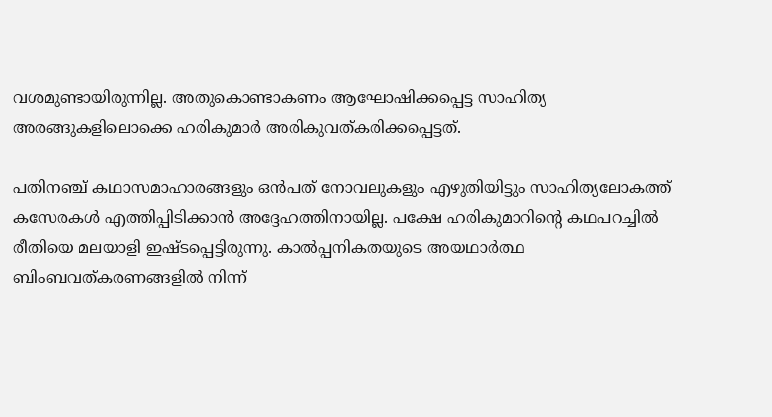വശമുണ്ടായിരുന്നില്ല. അതുകൊണ്ടാകണം ആഘോഷിക്കപ്പെട്ട സാഹിത്യ അരങ്ങുകളിലൊക്കെ ഹരികുമാര്‍ അരികുവത്കരിക്കപ്പെട്ടത്.

പതിനഞ്ച് കഥാസമാഹാരങ്ങളും ഒന്‍പത് നോവലുകളും എഴുതിയിട്ടും സാഹിത്യലോകത്ത് കസേരകള്‍ എത്തിപ്പിടിക്കാന്‍ അദ്ദേഹത്തിനായില്ല. പക്ഷേ ഹരികുമാറിന്റെ കഥപറച്ചില്‍ രീതിയെ മലയാളി ഇഷ്ടപ്പെട്ടിരുന്നു. കാല്‍പ്പനികതയുടെ അയഥാര്‍ത്ഥ ബിംബവത്കരണങ്ങളില്‍ നിന്ന്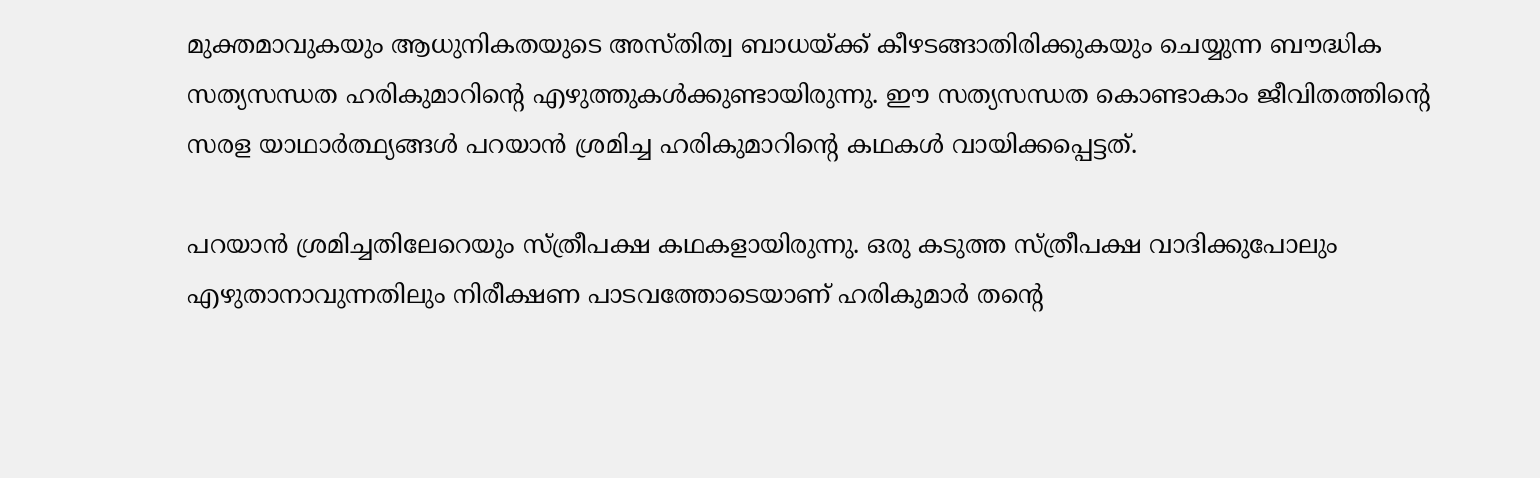മുക്തമാവുകയും ആധുനികതയുടെ അസ്തിത്വ ബാധയ്‌ക്ക് കീഴടങ്ങാതിരിക്കുകയും ചെയ്യുന്ന ബൗദ്ധിക സത്യസന്ധത ഹരികുമാറിന്റെ എഴുത്തുകള്‍ക്കുണ്ടായിരുന്നു. ഈ സത്യസന്ധത കൊണ്ടാകാം ജീവിതത്തിന്റെ സരള യാഥാര്‍ത്ഥ്യങ്ങള്‍ പറയാന്‍ ശ്രമിച്ച ഹരികുമാറിന്റെ കഥകള്‍ വായിക്കപ്പെട്ടത്.

പറയാന്‍ ശ്രമിച്ചതിലേറെയും സ്ത്രീപക്ഷ കഥകളായിരുന്നു. ഒരു കടുത്ത സ്ത്രീപക്ഷ വാദിക്കുപോലും എഴുതാനാവുന്നതിലും നിരീക്ഷണ പാടവത്തോടെയാണ് ഹരികുമാര്‍ തന്റെ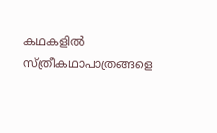കഥകളില്‍ സ്ത്രീകഥാപാത്രങ്ങളെ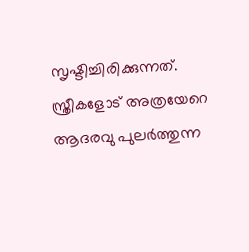സൃഷ്ടിച്ചിരിക്കുന്നത്. സ്ത്രീകളോട് അത്രയേറെ ആദരവു പുലര്‍ത്തുന്ന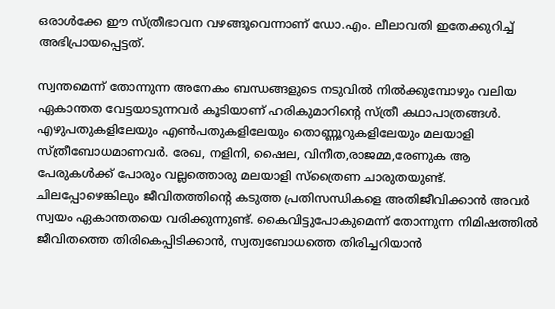ഒരാള്‍ക്കേ ഈ സ്ത്രീഭാവന വഴങ്ങൂവെന്നാണ് ഡോ.എം. ലീലാവതി ഇതേക്കുറിച്ച് അഭിപ്രായപ്പെട്ടത്.

സ്വന്തമെന്ന് തോന്നുന്ന അനേകം ബന്ധങ്ങളുടെ നടുവില്‍ നില്‍ക്കുമ്പോഴും വലിയ ഏകാന്തത വേട്ടയാടുന്നവര്‍ കൂടിയാണ് ഹരികുമാറിന്റെ സ്ത്രീ കഥാപാത്രങ്ങള്‍. എഴുപതുകളിലേയും എണ്‍പതുകളിലേയും തൊണ്ണൂറുകളിലേയും മലയാളി സ്ത്രീബോധമാണവര്‍. രേഖ, നളിനി, ഷൈല, വിനീത,രാജമ്മ,രേണുക ആ പേരുകള്‍ക്ക് പോരും വല്ലത്തൊരു മലയാളി സ്‌ത്രൈണ ചാരുതയുണ്ട്. ചിലപ്പോഴെങ്കിലും ജീവിതത്തിന്റെ കടുത്ത പ്രതിസന്ധികളെ അതിജീവിക്കാന്‍ അവര്‍ സ്വയം ഏകാന്തതയെ വരിക്കുന്നുണ്ട്. കൈവിട്ടുപോകുമെന്ന് തോന്നുന്ന നിമിഷത്തില്‍ ജീവിതത്തെ തിരികെപ്പിടിക്കാന്‍, സ്വത്വബോധത്തെ തിരിച്ചറിയാന്‍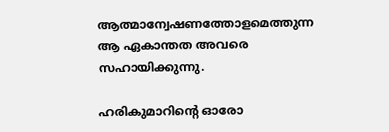ആത്മാന്വേഷണത്തോളമെത്തുന്ന ആ ഏകാന്തത അവരെ സഹായിക്കുന്നു.

ഹരികുമാറിന്റെ ഓരോ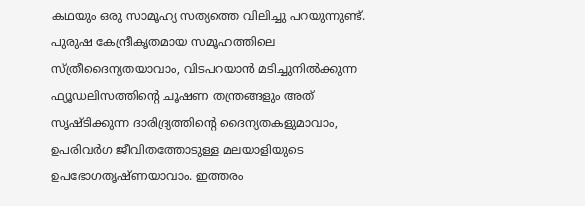കഥയും ഒരു സാമൂഹ്യ സത്യത്തെ വിലിച്ചു പറയുന്നുണ്ട്. പുരുഷ കേന്ദ്രീകൃതമായ സമൂഹത്തിലെ സ്ത്രീദൈന്യതയാവാം, വിടപറയാന്‍ മടിച്ചുനില്‍ക്കുന്ന ഫ്യൂഡലിസത്തിന്റെ ചൂഷണ തന്ത്രങ്ങളും അത് സൃഷ്ടിക്കുന്ന ദാരിദ്ര്യത്തിന്റെ ദൈന്യതകളുമാവാം, ഉപരിവര്‍ഗ ജീവിതത്തോടുള്ള മലയാളിയുടെ ഉപഭോഗതൃഷ്ണയാവാം. ഇത്തരം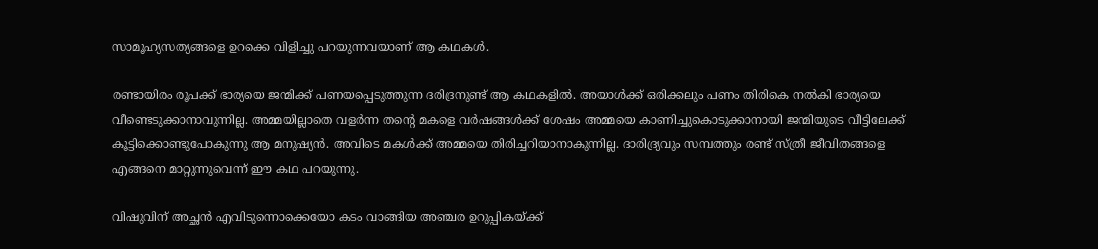സാമൂഹ്യസത്യങ്ങളെ ഉറക്കെ വിളിച്ചു പറയുന്നവയാണ് ആ കഥകള്‍.

രണ്ടായിരം രൂപക്ക് ഭാര്യയെ ജന്മിക്ക് പണയപ്പെടുത്തുന്ന ദരിദ്രനുണ്ട് ആ കഥകളില്‍. അയാള്‍ക്ക് ഒരിക്കലും പണം തിരികെ നല്‍കി ഭാര്യയെ വീണ്ടെടുക്കാനാവുന്നില്ല. അമ്മയില്ലാതെ വളര്‍ന്ന തന്റെ മകളെ വര്‍ഷങ്ങള്‍ക്ക് ശേഷം അമ്മയെ കാണിച്ചുകൊടുക്കാനായി ജന്മിയുടെ വീട്ടിലേക്ക് കൂട്ടിക്കൊണ്ടുപോകുന്നു ആ മനുഷ്യന്‍. അവിടെ മകള്‍ക്ക് അമ്മയെ തിരിച്ചറിയാനാകുന്നില്ല. ദാരിദ്ര്യവും സമ്പത്തും രണ്ട് സ്ത്രീ ജീവിതങ്ങളെ എങ്ങനെ മാറ്റുന്നുവെന്ന് ഈ കഥ പറയുന്നു.

വിഷുവിന് അച്ഛന്‍ എവിടുന്നൊക്കെയോ കടം വാങ്ങിയ അഞ്ചര ഉറുപ്പികയ്‌ക്ക്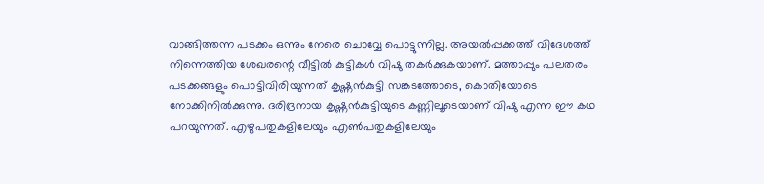വാങ്ങിത്തന്ന പടക്കം ഒന്നും നേരെ ചൊവ്വേ പൊട്ടുന്നില്ല. അയല്‍പ്പക്കത്ത് വിദേശത്ത് നിന്നെത്തിയ ശേഖരന്റെ വീട്ടില്‍ കുട്ടികള്‍ വിഷു തകര്‍ക്കുകയാണ്. മത്താപ്പും പലതരം പടക്കങ്ങളും പൊട്ടിവിരിയുന്നത് കൃഷ്ണന്‍കുട്ടി സങ്കടത്തോടെ, കൊതിയോടെ നോക്കിനില്‍ക്കുന്നു. ദരിദ്രനായ കൃഷ്ണന്‍കുട്ടിയുടെ കണ്ണിലൂടെയാണ് വിഷു എന്ന ഈ കഥ പറയുന്നത്. എഴുപതുകളിലേയും എണ്‍പതുകളിലേയും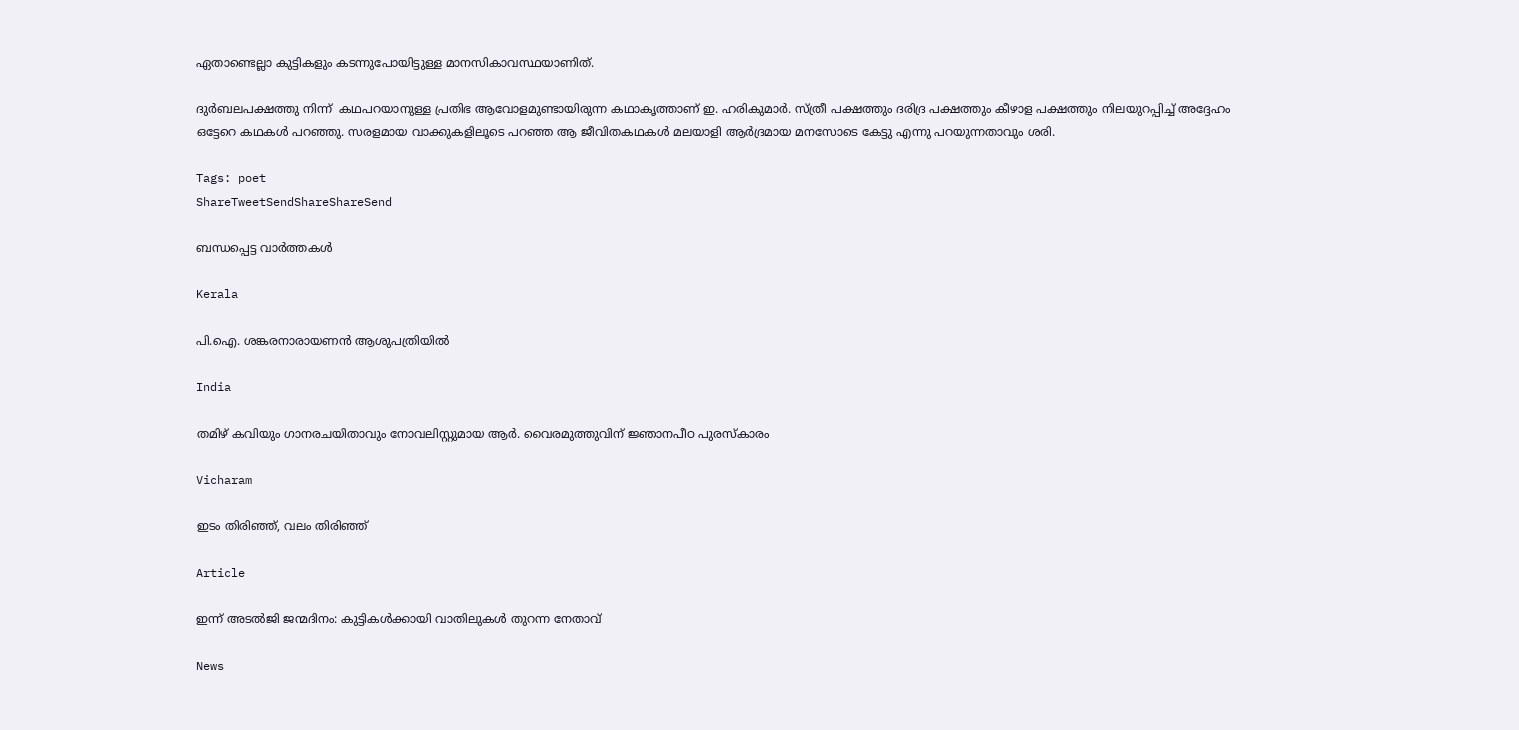ഏതാണ്ടെല്ലാ കുട്ടികളും കടന്നുപോയിട്ടുള്ള മാനസികാവസ്ഥയാണിത്.

ദുര്‍ബലപക്ഷത്തു നിന്ന്  കഥപറയാനുള്ള പ്രതിഭ ആവോളമുണ്ടായിരുന്ന കഥാകൃത്താണ് ഇ. ഹരികുമാര്‍. സ്ത്രീ പക്ഷത്തും ദരിദ്ര പക്ഷത്തും കീഴാള പക്ഷത്തും നിലയുറപ്പിച്ച് അദ്ദേഹം ഒട്ടേറെ കഥകള്‍ പറഞ്ഞു. സരളമായ വാക്കുകളിലൂടെ പറഞ്ഞ ആ ജീവിതകഥകള്‍ മലയാളി ആര്‍ദ്രമായ മനസോടെ കേട്ടു എന്നു പറയുന്നതാവും ശരി.

Tags: poet
ShareTweetSendShareShareSend

ബന്ധപ്പെട്ട വാര്‍ത്തകള്‍

Kerala

പി.ഐ. ശങ്കരനാരായണൻ ആശുപത്രിയിൽ

India

തമിഴ് കവിയും ഗാനരചയിതാവും നോവലിസ്റ്റുമായ ആർ. വൈരമുത്തുവിന് ജ്ഞാനപീഠ പുരസ്കാരം

Vicharam

ഇടം തിരിഞ്ഞ്, വലം തിരിഞ്ഞ്

Article

ഇന്ന് അടല്‍ജി ജന്മദിനം: കുട്ടികള്‍ക്കായി വാതിലുകള്‍ തുറന്ന നേതാവ്

News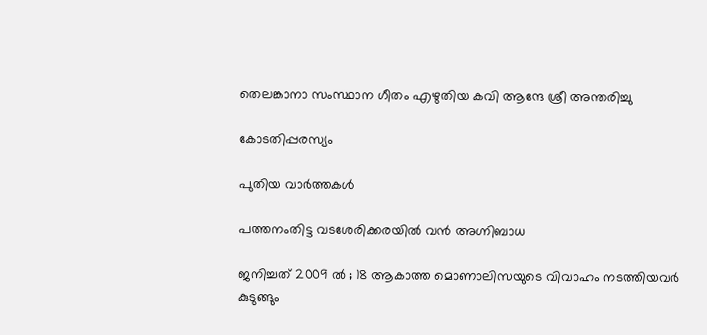തെലങ്കാനാ സംസ്ഥാന ഗീതം എഴുതിയ കവി ആന്ദേ ശ്രീ അന്തരിച്ചു

കോടതിപ്പരസ്യം

പുതിയ വാര്‍ത്തകള്‍

പത്തനംതിട്ട വടശേരിക്കരയില്‍ വന്‍ അഗ്നിബാധ

ജനിച്ചത് 2009 ൽ ; 18 ആകാത്ത മൊണാലിസയുടെ വിവാഹം നടത്തിയവർ കുടുങ്ങും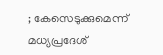; കേസെടുക്കുമെന്ന് മധ്യപ്രദേശ്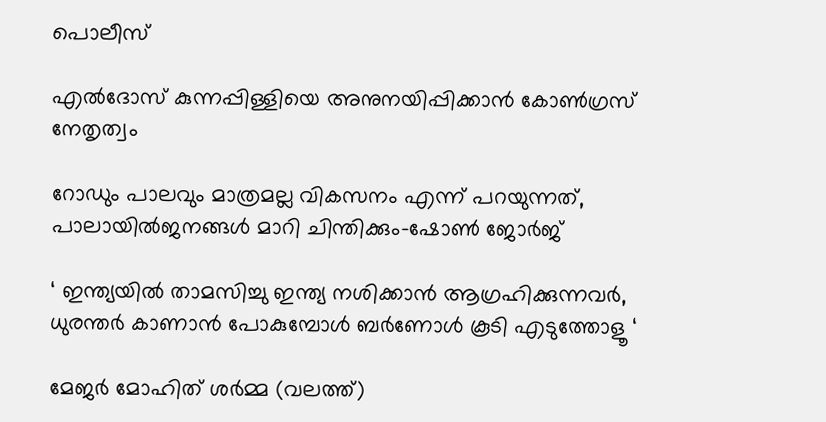പൊലീസ്

എല്‍ദോസ് കുന്നപ്പിള്ളിയെ അനുനയിപ്പിക്കാന്‍ കോണ്‍ഗ്രസ് നേതൃത്വം

റോഡും പാലവും മാത്രമല്ല വികസനം എന്ന് പറയുന്നത്, പാലായില്‍ജനങ്ങള്‍ മാറി ചിന്തിക്കും-ഷോണ്‍ ജോര്‍ജ്

‘ ഇന്ത്യയിൽ താമസിച്ചു ഇന്ത്യ നശിക്കാൻ ആഗ്രഹിക്കുന്നവർ, ധുരന്തർ കാണാൻ പോകുമ്പോൾ ബർണോൾ കൂടി എടുത്തോളൂ ‘

മേജര്‍ മോഹിത് ശര്‍മ്മ (വലത്ത്)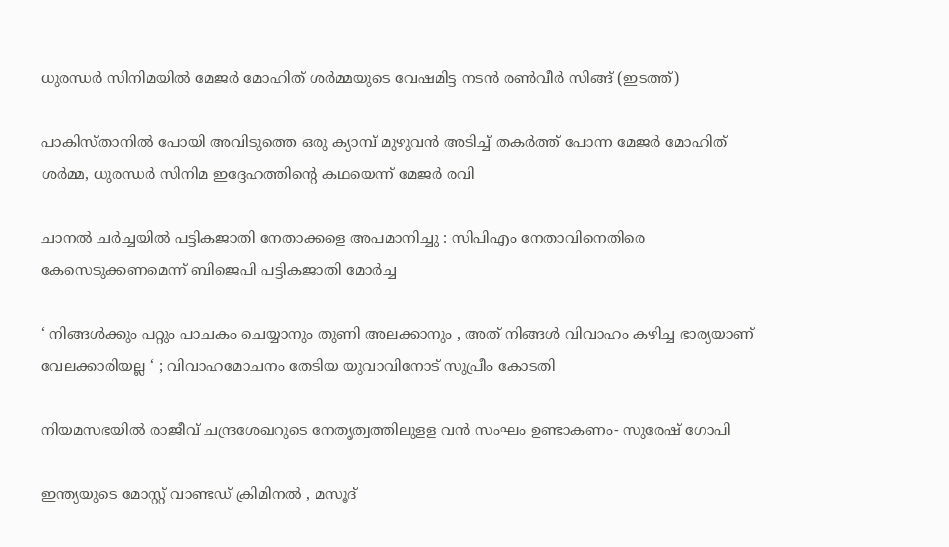ധുരന്ധര്‍ സിനിമയില്‍ മേജര്‍ മോഹിത് ശര്‍മ്മയുടെ വേഷമിട്ട നടന്‍ രണ്‍വീര്‍ സിങ്ങ് (ഇടത്ത്)

പാകിസ്താനില്‍ പോയി അവിടുത്തെ ഒരു ക്യാമ്പ് മുഴുവന്‍ അടിച്ച് തകര്‍ത്ത് പോന്ന മേജര്‍ മോഹിത് ശര്‍മ്മ, ധുരന്ധര്‍ സിനിമ ഇദ്ദേഹത്തിന്റെ കഥയെന്ന് മേജര്‍ രവി

ചാനല്‍ ചര്‍ച്ചയില്‍ പട്ടികജാതി നേതാക്കളെ അപമാനിച്ചു : സിപിഎം നേതാവിനെതിരെ കേസെടുക്കണമെന്ന് ബിജെപി പട്ടികജാതി മോര്‍ച്ച

‘ നിങ്ങൾക്കും പറ്റും പാചകം ചെയ്യാനും തുണി അലക്കാനും , അത് നിങ്ങൾ വിവാഹം കഴിച്ച ഭാര്യയാണ് വേലക്കാരിയല്ല ‘ ; വിവാഹമോചനം തേടിയ യുവാവിനോട് സുപ്രീം കോടതി

നിയമസഭയില്‍ രാജീവ് ചന്ദ്രശേഖറുടെ നേതൃത്വത്തിലുളള വന്‍ സംഘം ഉണ്ടാകണം- സുരേഷ് ഗോപി

ഇന്ത്യയുടെ മോസ്റ്റ് വാണ്ടഡ് ക്രിമിനൽ , മസൂദ്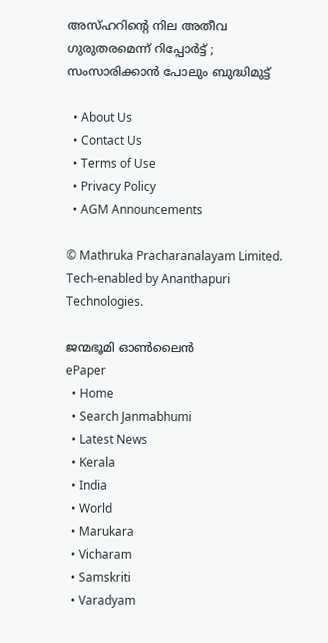അസ്ഹറിന്റെ നില അതീവ ഗുരുതരമെന്ന് റിപ്പോർട്ട് ; സംസാരിക്കാൻ പോലും ബുദ്ധിമുട്ട്

  • About Us
  • Contact Us
  • Terms of Use
  • Privacy Policy
  • AGM Announcements

© Mathruka Pracharanalayam Limited.
Tech-enabled by Ananthapuri Technologies.

ജന്മഭൂമി ഓണ്‍ലൈന്‍
ePaper
  • Home
  • Search Janmabhumi
  • Latest News
  • Kerala
  • India
  • World
  • Marukara
  • Vicharam
  • Samskriti
  • Varadyam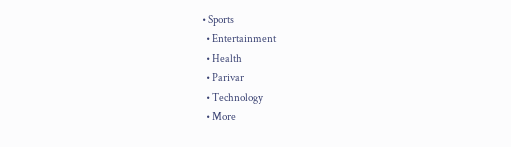• Sports
  • Entertainment
  • Health
  • Parivar
  • Technology
  • More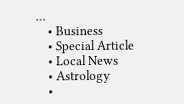…
    • Business
    • Special Article
    • Local News
    • Astrology
    •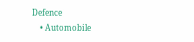Defence
    • Automobile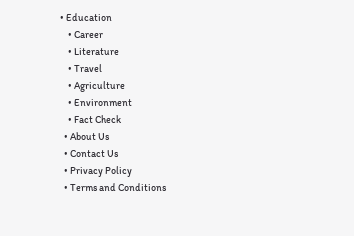• Education
    • Career
    • Literature
    • Travel
    • Agriculture
    • Environment
    • Fact Check
  • About Us
  • Contact Us
  • Privacy Policy
  • Terms and Conditions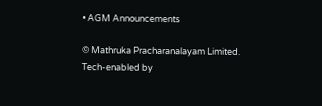• AGM Announcements

© Mathruka Pracharanalayam Limited.
Tech-enabled by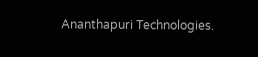Ananthapuri Technologies.